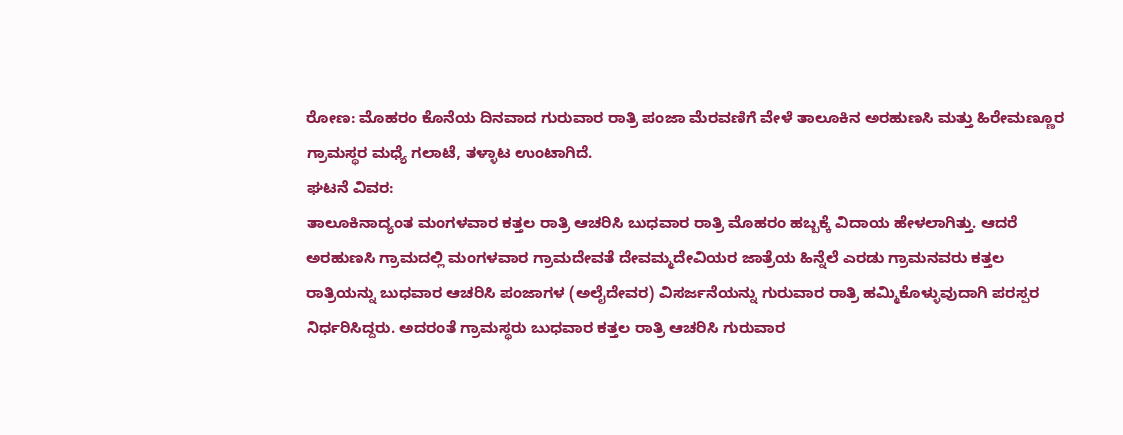ರೋಣ: ಮೊಹರಂ ಕೊನೆಯ ದಿನವಾದ ಗುರುವಾರ ರಾತ್ರಿ ಪಂಜಾ ಮೆರವಣಿಗೆ ವೇಳೆ ತಾಲೂಕಿನ ಅರಹುಣಸಿ ಮತ್ತು ಹಿರೇಮಣ್ಣೂರ ಗ್ರಾಮಸ್ಥರ ಮಧ್ಯೆ ಗಲಾಟೆ, ತಳ್ಳಾಟ ಉಂಟಾಗಿದೆ.
ಘಟನೆ ವಿವರ:
ತಾಲೂಕಿನಾದ್ಯಂತ ಮಂಗಳವಾರ ಕತ್ತಲ ರಾತ್ರಿ ಆಚರಿಸಿ ಬುಧವಾರ ರಾತ್ರಿ ಮೊಹರಂ ಹಬ್ಬಕ್ಕೆ ವಿದಾಯ ಹೇಳಲಾಗಿತ್ತು. ಆದರೆ ಅರಹುಣಸಿ ಗ್ರಾಮದಲ್ಲಿ ಮಂಗಳವಾರ ಗ್ರಾಮದೇವತೆ ದೇವಮ್ಮದೇವಿಯರ ಜಾತ್ರೆಯ ಹಿನ್ನೆಲೆ ಎರಡು ಗ್ರಾಮನವರು ಕತ್ತಲ ರಾತ್ರಿಯನ್ನು ಬುಧವಾರ ಆಚರಿಸಿ ಪಂಜಾಗಳ (ಅಲೈದೇವರ) ವಿಸರ್ಜನೆಯನ್ನು ಗುರುವಾರ ರಾತ್ರಿ ಹಮ್ಮಿಕೊಳ್ಳುವುದಾಗಿ ಪರಸ್ಪರ ನಿರ್ಧರಿಸಿದ್ದರು. ಅದರಂತೆ ಗ್ರಾಮಸ್ಥರು ಬುಧವಾರ ಕತ್ತಲ ರಾತ್ರಿ ಆಚರಿಸಿ ಗುರುವಾರ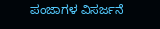ಪಂಜಾಗಳ ವಿಸರ್ಜನೆ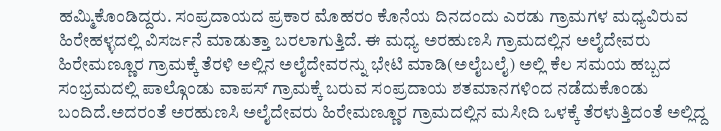ಹಮ್ಮಿಕೊಂಡಿದ್ದರು. ಸಂಪ್ರದಾಯದ ಪ್ರಕಾರ ಮೊಹರಂ ಕೊನೆಯ ದಿನದಂದು ಎರಡು ಗ್ರಾಮಗಳ ಮಧ್ಯವಿರುವ ಹಿರೇಹಳ್ಳದಲ್ಲಿ ವಿಸರ್ಜನೆ ಮಾಡುತ್ತಾ ಬರಲಾಗುತ್ತಿದೆ. ಈ ಮಧ್ಯ ಅರಹುಣಸಿ ಗ್ರಾಮದಲ್ಲಿನ ಅಲೈದೇವರು ಹಿರೇಮಣ್ಣೂರ ಗ್ರಾಮಕ್ಕೆ ತೆರಳಿ ಅಲ್ಲಿನ ಅಲೈದೇವರನ್ನು ಭೇಟಿ ಮಾಡಿ(ಅಲೈಬಲೈ) ಅಲ್ಲಿ ಕೆಲ ಸಮಯ ಹಬ್ಬದ ಸಂಭ್ರಮದಲ್ಲಿ ಪಾಲ್ಗೊಂಡು ವಾಪಸ್ ಗ್ರಾಮಕ್ಕೆ ಬರುವ ಸಂಪ್ರದಾಯ ಶತಮಾನಗಳಿಂದ ನಡೆದುಕೊಂಡು ಬಂದಿದೆ.ಅದರಂತೆ ಅರಹುಣಸಿ ಅಲೈದೇವರು ಹಿರೇಮಣ್ಣೂರ ಗ್ರಾಮದಲ್ಲಿನ ಮಸೀದಿ ಒಳಕ್ಕೆ ತೆರಳುತ್ತಿದಂತೆ ಅಲ್ಲಿದ್ದ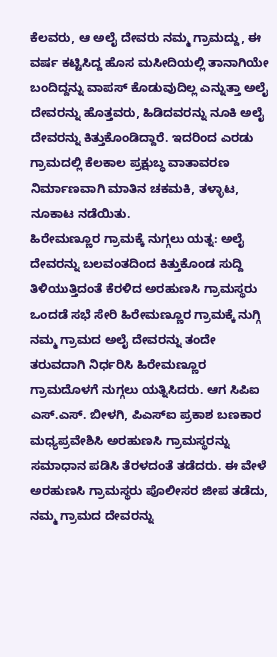ಕೆಲವರು, ಆ ಅಲೈ ದೇವರು ನಮ್ಮ ಗ್ರಾಮದ್ದು, ಈ ವರ್ಷ ಕಟ್ಟಿಸಿದ್ದ ಹೊಸ ಮಸೀದಿಯಲ್ಲಿ ತಾನಾಗಿಯೇ ಬಂದಿದ್ದನ್ನು ವಾಪಸ್ ಕೊಡುವುದಿಲ್ಲ ಎನ್ನುತ್ತಾ ಅಲೈ ದೇವರನ್ನು ಹೊತ್ತವರು, ಹಿಡಿದವರನ್ನು ನೂಕಿ ಅಲೈ ದೇವರನ್ನು ಕಿತ್ತುಕೊಂಡಿದ್ದಾರೆ. ಇದರಿಂದ ಎರಡು ಗ್ರಾಮದಲ್ಲಿ ಕೆಲಕಾಲ ಪ್ರಕ್ಷುಬ್ಧ ವಾತಾವರಣ ನಿರ್ಮಾಣವಾಗಿ ಮಾತಿನ ಚಕಮಕಿ, ತಳ್ಳಾಟ, ನೂಕಾಟ ನಡೆಯಿತು.
ಹಿರೇಮಣ್ಣೂರ ಗ್ರಾಮಕ್ಕೆ ನುಗ್ಗಲು ಯತ್ನ: ಅಲೈ ದೇವರನ್ನು ಬಲವಂತದಿಂದ ಕಿತ್ತುಕೊಂಡ ಸುದ್ದಿ ತಿಳಿಯುತ್ತಿದಂತೆ ಕೆರಳಿದ ಅರಹುಣಸಿ ಗ್ರಾಮಸ್ಥರು ಒಂದಡೆ ಸಭೆ ಸೇರಿ ಹಿರೇಮಣ್ಣೂರ ಗ್ರಾಮಕ್ಕೆ ನುಗ್ಗಿ ನಮ್ಮ ಗ್ರಾಮದ ಅಲೈ ದೇವರನ್ನು ತಂದೇ ತರುವದಾಗಿ ನಿರ್ಧರಿಸಿ ಹಿರೇಮಣ್ಣೂರ ಗ್ರಾಮದೊಳಗೆ ನುಗ್ಗಲು ಯತ್ನಿಸಿದರು. ಆಗ ಸಿಪಿಐ ಎಸ್.ಎಸ್. ಬೀಳಗಿ, ಪಿಎಸ್ಐ ಪ್ರಕಾಶ ಬಣಕಾರ ಮಧ್ಯಪ್ರವೇಶಿಸಿ ಅರಹುಣಸಿ ಗ್ರಾಮಸ್ಥರನ್ನು ಸಮಾಧಾನ ಪಡಿಸಿ ತೆರಳದಂತೆ ತಡೆದರು. ಈ ವೇಳೆ ಅರಹುಣಸಿ ಗ್ರಾಮಸ್ಥರು ಪೊಲೀಸರ ಜೀಪ ತಡೆದು, ನಮ್ಮ ಗ್ರಾಮದ ದೇವರನ್ನು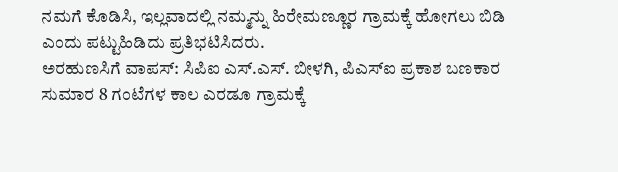ನಮಗೆ ಕೊಡಿಸಿ, ಇಲ್ಲವಾದಲ್ಲಿ ನಮ್ಮನ್ನು ಹಿರೇಮಣ್ಣೂರ ಗ್ರಾಮಕ್ಕೆ ಹೋಗಲು ಬಿಡಿ ಎಂದು ಪಟ್ಟುಹಿಡಿದು ಪ್ರತಿಭಟಿಸಿದರು.
ಅರಹುಣಸಿಗೆ ವಾಪಸ್: ಸಿಪಿಐ ಎಸ್.ಎಸ್. ಬೀಳಗಿ, ಪಿಎಸ್ಐ ಪ್ರಕಾಶ ಬಣಕಾರ ಸುಮಾರ 8 ಗಂಟೆಗಳ ಕಾಲ ಎರಡೂ ಗ್ರಾಮಕ್ಕೆ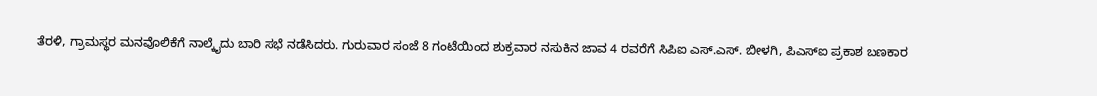ತೆರಳಿ, ಗ್ರಾಮಸ್ಥರ ಮನವೊಲಿಕೆಗೆ ನಾಲ್ಕೈದು ಬಾರಿ ಸಭೆ ನಡೆಸಿದರು. ಗುರುವಾರ ಸಂಜೆ 8 ಗಂಟೆಯಿಂದ ಶುಕ್ರವಾರ ನಸುಕಿನ ಜಾವ 4 ರವರೆಗೆ ಸಿಪಿಐ ಎಸ್.ಎಸ್. ಬೀಳಗಿ, ಪಿಎಸ್ಐ ಪ್ರಕಾಶ ಬಣಕಾರ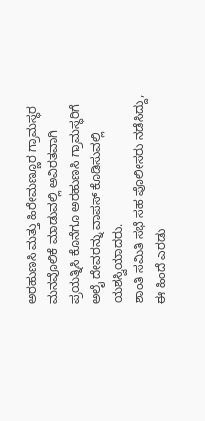ಅರಹುಣಸಿ ಮತ್ತು ಹಿರೇಮಣ್ಣೂರ ಗ್ರಾಮಸ್ಥರ ಮನವೊಲಿಕೆ ಮಾಡುವಲ್ಲಿ ಅವಿರತವಾಗಿ ಪ್ರಯತ್ನಿಸಿ ಕೊನೆಗೂ ಅರಹುಣಸಿ ಗ್ರಾಮಸ್ಥರಿಗೆ ಅಲೈ ದೇವರನ್ನು ವಾಪಸ್ ಕೊಡಿಸುವಲ್ಲಿ ಯಶಸ್ವಿಯಾದರು.
ಶಾಂತಿ ಸಮಿತಿ ಸಭೆ ಸಹ ಪೊಲೀಸರು ನಡೆಸಿದ್ದು, ಈ ಹಿಂದೆ ಎರಡು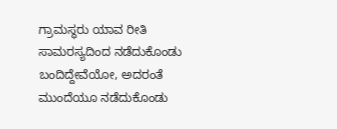ಗ್ರಾಮಸ್ಥರು ಯಾವ ರೀತಿ ಸಾಮರಸ್ಯದಿಂದ ನಡೆದುಕೊಂಡು ಬಂದಿದ್ದೇವೆಯೋ, ಅದರಂತೆ ಮುಂದೆಯೂ ನಡೆದುಕೊಂಡು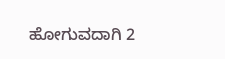ಹೋಗುವದಾಗಿ 2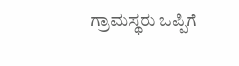ಗ್ರಾಮಸ್ಥರು ಒಪ್ಪಿಗೆ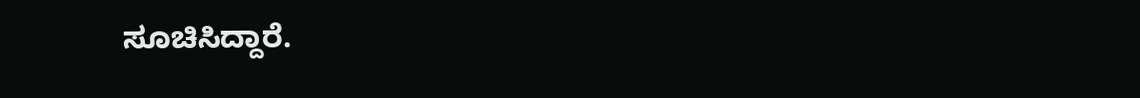ಸೂಚಿಸಿದ್ದಾರೆ.